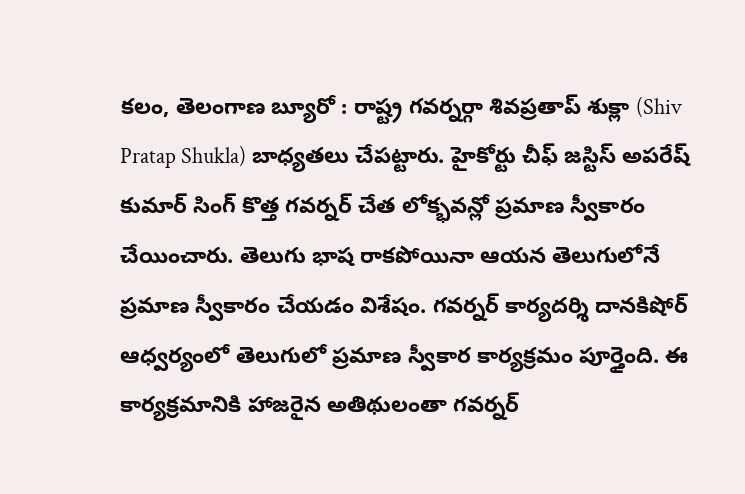కలం, తెలంగాణ బ్యూరో : రాష్ట్ర గవర్నర్గా శివప్రతాప్ శుక్లా (Shiv Pratap Shukla) బాధ్యతలు చేపట్టారు. హైకోర్టు చీఫ్ జస్టిస్ అపరేష్ కుమార్ సింగ్ కొత్త గవర్నర్ చేత లోక్భవన్లో ప్రమాణ స్వీకారం చేయించారు. తెలుగు భాష రాకపోయినా ఆయన తెలుగులోనే ప్రమాణ స్వీకారం చేయడం విశేషం. గవర్నర్ కార్యదర్శి దానకిషోర్ ఆధ్వర్యంలో తెలుగులో ప్రమాణ స్వీకార కార్యక్రమం పూర్తైంది. ఈ కార్యక్రమానికి హాజరైన అతిథులంతా గవర్నర్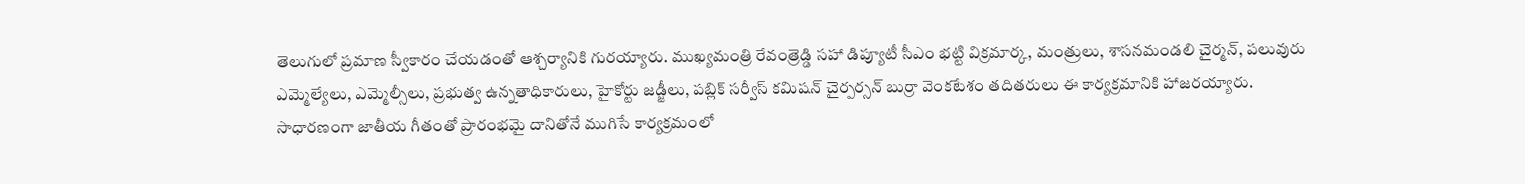తెలుగులో ప్రమాణ స్వీకారం చేయడంతో ఆశ్చర్యానికి గురయ్యారు. ముఖ్యమంత్రి రేవంత్రెడ్డి సహా డిప్యూటీ సీఎం భట్టి విక్రమార్క, మంత్రులు, శాసనమండలి చైర్మన్, పలువురు ఎమ్మెల్యేలు, ఎమ్మెల్సీలు, ప్రభుత్వ ఉన్నతాధికారులు, హైకోర్టు జడ్జీలు, పబ్లిక్ సర్వీస్ కమిషన్ చైర్పర్సన్ బుర్రా వెంకటేశం తదితరులు ఈ కార్యక్రమానికి హాజరయ్యారు.
సాధారణంగా జాతీయ గీతంతో ప్రారంభమై దానితోనే ముగిసే కార్యక్రమంలో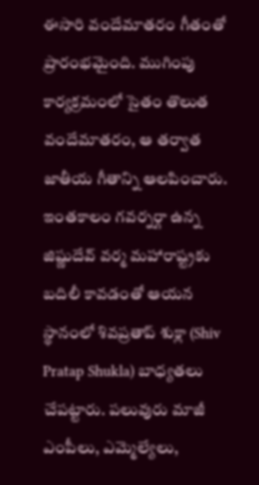ఈసారి వందేమాతరం గీతంతో ప్రారంభమైంది. ముగింపు కార్యక్రమంలో సైతం తొలుత వందేమాతరం, ఆ తర్వాత జాతీయ గీతాన్ని ఆలపించారు. ఇంతకాలం గవర్నర్గా ఉన్న జిష్ణుదేవ్ వర్మ మహారాష్ట్రకు బదిలీ కావడంతో ఆయన స్థానంలో శివప్రతాప్ శుక్లా (Shiv Pratap Shukla) బాధ్యతలు చేపట్టారు. పలువురు మాజీ ఎంపీలు, ఎమ్మెల్యేలు,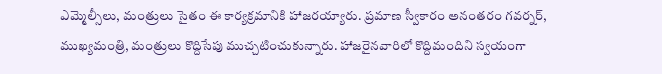ఎమ్మెల్సీలు, మంత్రులు సైతం ఈ కార్యక్రమానికి హాజరయ్యారు. ప్రమాణ స్వీకారం అనంతరం గవర్నర్, ముఖ్యమంత్రి, మంత్రులు కొద్దిసేపు ముచ్చటించుకున్నారు. హాజరైనవారిలో కొద్దిమందిని స్వయంగా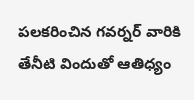పలకరించిన గవర్నర్ వారికి తేనీటి విందుతో ఆతిధ్యం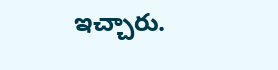ఇచ్చారు.